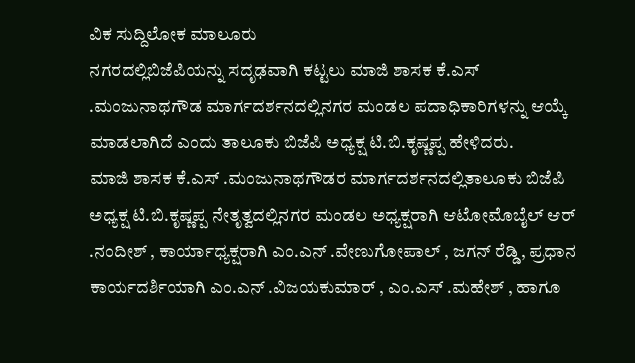ವಿಕ ಸುದ್ದಿಲೋಕ ಮಾಲೂರು
ನಗರದಲ್ಲಿಬಿಜೆಪಿಯನ್ನು ಸದೃಢವಾಗಿ ಕಟ್ಟಲು ಮಾಜಿ ಶಾಸಕ ಕೆ.ಎಸ್ .ಮಂಜುನಾಥಗೌಡ ಮಾರ್ಗದರ್ಶನದಲ್ಲಿನಗರ ಮಂಡಲ ಪದಾಧಿಕಾರಿಗಳನ್ನು ಆಯ್ಕೆ ಮಾಡಲಾಗಿದೆ ಎಂದು ತಾಲೂಕು ಬಿಜೆಪಿ ಅಧ್ಯಕ್ಷ ಟಿ.ಬಿ.ಕೃಷ್ಣಪ್ಪ ಹೇಳಿದರು.
ಮಾಜಿ ಶಾಸಕ ಕೆ.ಎಸ್ .ಮಂಜುನಾಥಗೌಡರ ಮಾರ್ಗದರ್ಶನದಲ್ಲಿತಾಲೂಕು ಬಿಜೆಪಿ ಅಧ್ಯಕ್ಷ ಟಿ.ಬಿ.ಕೃಷ್ಣಪ್ಪ ನೇತೃತ್ವದಲ್ಲಿನಗರ ಮಂಡಲ ಅಧ್ಯಕ್ಷರಾಗಿ ಆಟೋಮೊಬೈಲ್ ಆರ್ .ನಂದೀಶ್ , ಕಾರ್ಯಾಧ್ಯಕ್ಷರಾಗಿ ಎಂ.ಎನ್ .ವೇಣುಗೋಪಾಲ್ , ಜಗನ್ ರೆಡ್ಡಿ, ಪ್ರಧಾನ ಕಾರ್ಯದರ್ಶಿಯಾಗಿ ಎಂ.ಎನ್ .ವಿಜಯಕುಮಾರ್ , ಎಂ.ಎಸ್ .ಮಹೇಶ್ , ಹಾಗೂ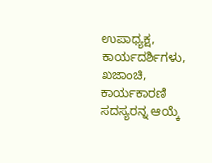ಉಪಾಧ್ಯಕ್ಷ, ಕಾರ್ಯದರ್ಶಿಗಳು, ಖಜಾಂಚಿ, ಕಾರ್ಯಕಾರಣಿ ಸದಸ್ಯರನ್ನ ಆಯ್ಕೆ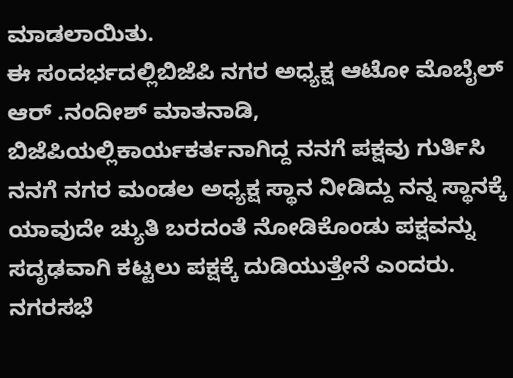ಮಾಡಲಾಯಿತು.
ಈ ಸಂದರ್ಭದಲ್ಲಿಬಿಜೆಪಿ ನಗರ ಅಧ್ಯಕ್ಷ ಆಟೋ ಮೊಬೈಲ್ ಆರ್ .ನಂದೀಶ್ ಮಾತನಾಡಿ, ಬಿಜೆಪಿಯಲ್ಲಿಕಾರ್ಯಕರ್ತನಾಗಿದ್ದ ನನಗೆ ಪಕ್ಷವು ಗುರ್ತಿಸಿ ನನಗೆ ನಗರ ಮಂಡಲ ಅಧ್ಯಕ್ಷ ಸ್ಥಾನ ನೀಡಿದ್ದು ನನ್ನ ಸ್ಥಾನಕ್ಕೆ ಯಾವುದೇ ಚ್ಯುತಿ ಬರದಂತೆ ನೋಡಿಕೊಂಡು ಪಕ್ಷವನ್ನು ಸದೃಢವಾಗಿ ಕಟ್ಟಲು ಪಕ್ಷಕ್ಕೆ ದುಡಿಯುತ್ತೇನೆ ಎಂದರು.
ನಗರಸಭೆ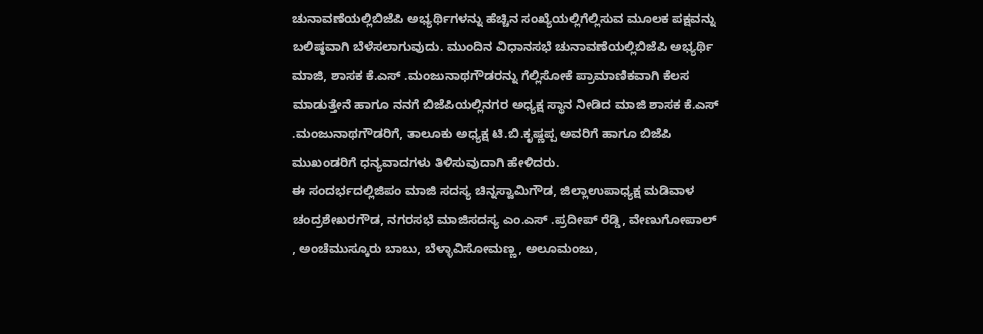ಚುನಾವಣೆಯಲ್ಲಿಬಿಜೆಪಿ ಅಭ್ಯರ್ಥಿಗಳನ್ನು ಹೆಚ್ಚಿನ ಸಂಖ್ಯೆಯಲ್ಲಿಗೆಲ್ಲಿಸುವ ಮೂಲಕ ಪಕ್ಷವನ್ನು ಬಲಿಷ್ಠವಾಗಿ ಬೆಳೆಸಲಾಗುವುದು. ಮುಂದಿನ ವಿಧಾನಸಭೆ ಚುನಾವಣೆಯಲ್ಲಿಬಿಜೆಪಿ ಅಭ್ಯರ್ಥಿ ಮಾಜಿ, ಶಾಸಕ ಕೆ.ಎಸ್ .ಮಂಜುನಾಥಗೌಡರನ್ನು ಗೆಲ್ಲಿಸೋಕೆ ಪ್ರಾಮಾಣಿಕವಾಗಿ ಕೆಲಸ ಮಾಡುತ್ತೇನೆ ಹಾಗೂ ನನಗೆ ಬಿಜೆಪಿಯಲ್ಲಿನಗರ ಅಧ್ಯಕ್ಷ ಸ್ಥಾನ ನೀಡಿದ ಮಾಜಿ ಶಾಸಕ ಕೆ.ಎಸ್ .ಮಂಜುನಾಥಗೌಡರಿಗೆ, ತಾಲೂಕು ಅಧ್ಯಕ್ಷ ಟಿ.ಬಿ.ಕೃಷ್ಣಪ್ಪ ಅವರಿಗೆ ಹಾಗೂ ಬಿಜೆಪಿ ಮುಖಂಡರಿಗೆ ಧನ್ಯವಾದಗಳು ತಿಳಿಸುವುದಾಗಿ ಹೇಳಿದರು.
ಈ ಸಂದರ್ಭದಲ್ಲಿಜಿಪಂ ಮಾಜಿ ಸದಸ್ಯ ಚಿನ್ನಸ್ವಾಮಿಗೌಡ, ಜಿಲ್ಲಾಉಪಾಧ್ಯಕ್ಷ ಮಡಿವಾಳ ಚಂದ್ರಶೇಖರಗೌಡ, ನಗರಸಭೆ ಮಾಜಿಸದಸ್ಯ ಎಂ.ಎಸ್ .ಪ್ರದೀಪ್ ರೆಡ್ಡಿ, ವೇಣುಗೋಪಾಲ್ , ಅಂಚೆಮುಸ್ಕೂರು ಬಾಬು, ಬೆಳ್ಳಾವಿಸೋಮಣ್ಣ, ಅಲೂಮಂಜು,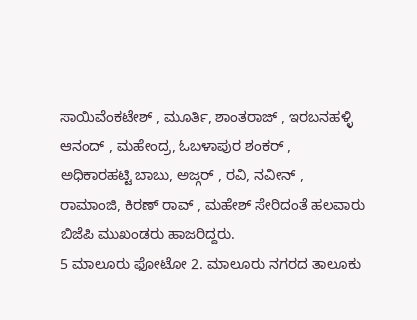ಸಾಯಿವೆಂಕಟೇಶ್ , ಮೂರ್ತಿ, ಶಾಂತರಾಜ್ , ಇರಬನಹಳ್ಳಿ ಆನಂದ್ , ಮಹೇಂದ್ರ, ಓಬಳಾಪುರ ಶಂಕರ್ , ಅಧಿಕಾರಹಟ್ಟಿ ಬಾಬು, ಅಜ್ಗರ್ , ರವಿ, ನವೀನ್ , ರಾಮಾಂಜಿ, ಕಿರಣ್ ರಾವ್ , ಮಹೇಶ್ ಸೇರಿದಂತೆ ಹಲವಾರು ಬಿಜೆಪಿ ಮುಖಂಡರು ಹಾಜರಿದ್ದರು.
5 ಮಾಲೂರು ಫೋಟೋ 2. ಮಾಲೂರು ನಗರದ ತಾಲೂಕು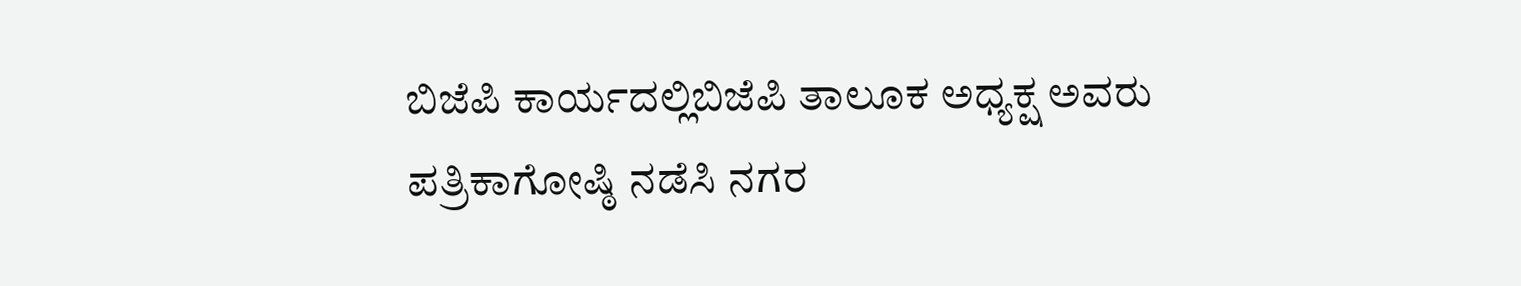ಬಿಜೆಪಿ ಕಾರ್ಯದಲ್ಲಿಬಿಜೆಪಿ ತಾಲೂಕ ಅಧ್ಯಕ್ಷ ಅವರು ಪತ್ರಿಕಾಗೋಷ್ಠಿ ನಡೆಸಿ ನಗರ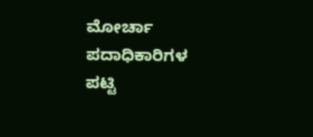ಮೋರ್ಚಾ ಪದಾಧಿಕಾರಿಗಳ ಪಟ್ಟಿ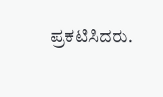ಪ್ರಕಟಿಸಿದರು.